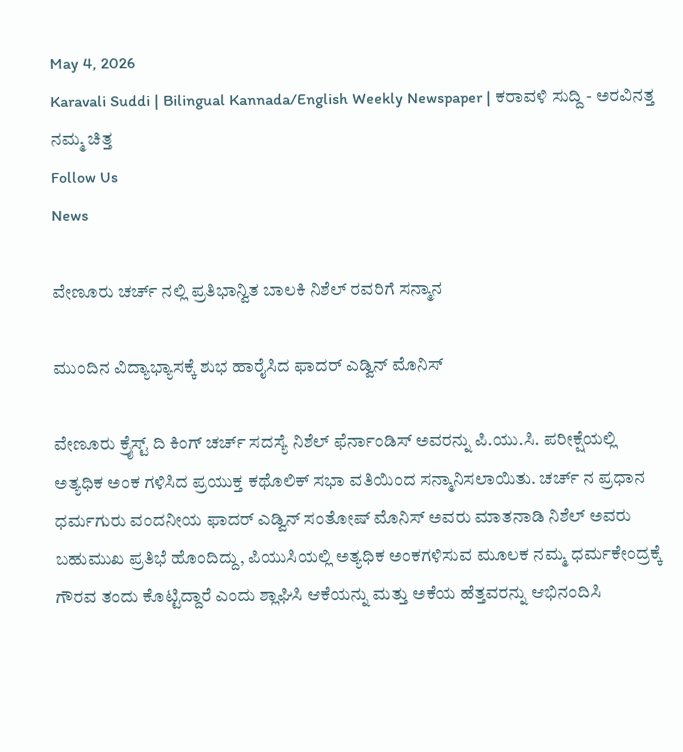May 4, 2026
Karavali Suddi | Bilingual Kannada/English Weekly Newspaper | ಕರಾವಳಿ ಸುದ್ದಿ - ಅರವಿನತ್ತ ನಮ್ಮ ಚಿತ್ತ
Follow Us
News

ವೇಣೂರು ಚರ್ಚ್ ನಲ್ಲಿ ಪ್ರತಿಭಾನ್ವಿತ ಬಾಲಕಿ ನಿಶೆಲ್ ರವರಿಗೆ ಸನ್ಮಾನ

ಮುಂದಿನ ವಿದ್ಯಾಭ್ಯಾಸಕ್ಕೆ ಶುಭ ಹಾರೈಸಿದ ಫಾದರ್ ಎಡ್ವಿನ್ ಮೊನಿಸ್

ವೇಣೂರು ಕ್ರೈಸ್ಟ್ ದಿ ಕಿಂಗ್ ಚರ್ಚ್ ಸದಸ್ಯೆ ನಿಶೆಲ್‌ ಫೆರ್ನಾಂಡಿಸ್‌ ಅವರನ್ನು ಪಿ.ಯು.ಸಿ. ಪರೀಕ್ಷೆಯಲ್ಲಿ ಅತ್ಯಧಿಕ ಅಂಕ ಗಳಿಸಿದ ಪ್ರಯುಕ್ತ ಕಥೊಲಿಕ್‌ ಸಭಾ ವತಿಯಿಂದ ಸನ್ಮಾನಿಸಲಾಯಿತು. ಚರ್ಚ್ ನ ಪ್ರಧಾನ ಧರ್ಮಗುರು ವಂದನೀಯ ಫಾದರ್ ಎಡ್ವಿನ್‌ ಸಂತೋಷ್‌ ಮೊನಿಸ್‌ ಅವರು ಮಾತನಾಡಿ ನಿಶೆಲ್ ಅವರು ಬಹುಮುಖ ಪ್ರತಿಭೆ ಹೊಂದಿದ್ದು, ಪಿಯುಸಿಯಲ್ಲಿ ಅತ್ಯಧಿಕ ಅಂಕಗಳಿಸುವ ಮೂಲಕ ನಮ್ಮ ಧರ್ಮಕೇಂದ್ರಕ್ಕೆ ಗೌರವ ತಂದು ಕೊಟ್ಟಿದ್ದಾರೆ ಎಂದು ಶ್ಲಾಘಿಸಿ ಆಕೆಯನ್ನು ಮತ್ತು ಅಕೆಯ ಹೆತ್ತವರನ್ನು ಆಭಿನಂದಿಸಿ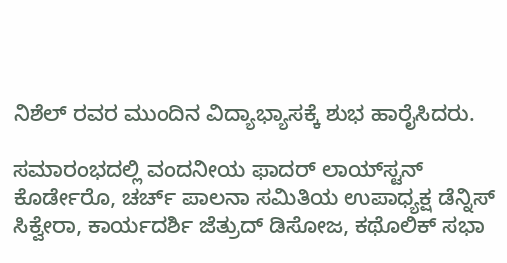ನಿಶೆಲ್ ರವರ ಮುಂದಿನ ವಿದ್ಯಾಭ್ಯಾಸಕ್ಕೆ ಶುಭ ಹಾರೈಸಿದರು.

ಸಮಾರಂಭದಲ್ಲಿ ವಂದನೀಯ ಫಾದರ್ ಲಾಯ್‌ಸ್ಟನ್‌ ಕೊರ್ಡೇರೊ, ಚರ್ಚ್ ಪಾಲನಾ ಸಮಿತಿಯ ಉಪಾಧ್ಯಕ್ಷ ಡೆನ್ನಿಸ್‌ ಸಿಕ್ವೇರಾ, ಕಾರ್ಯದರ್ಶಿ ಜೆತ್ರುದ್‌ ಡಿಸೋಜ, ಕಥೊಲಿಕ್‌ ಸಭಾ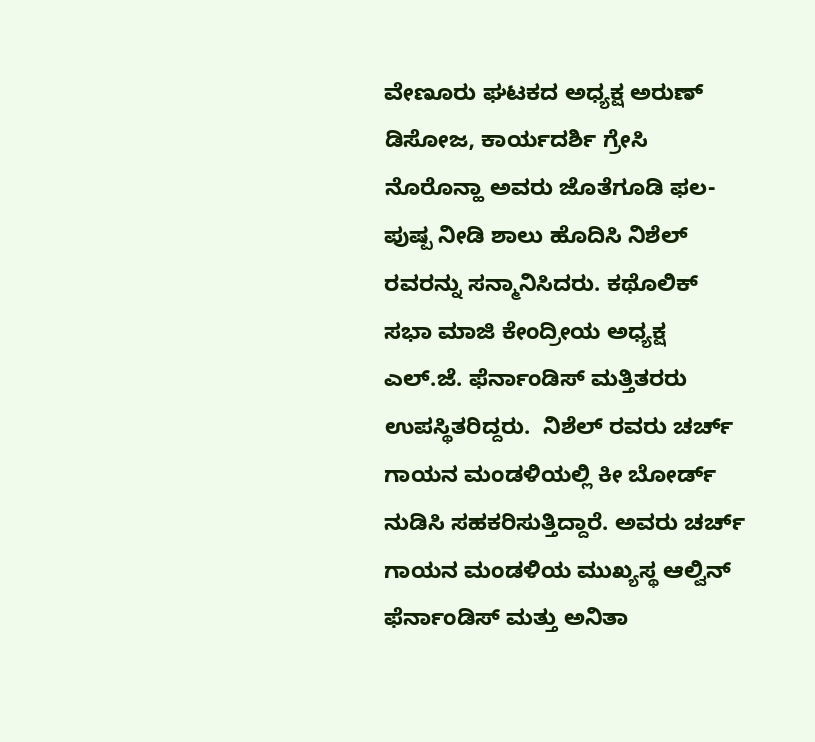ವೇಣೂರು ಘಟಕದ ಅಧ್ಯಕ್ಷ ಅರುಣ್‌ ಡಿಸೋಜ, ಕಾರ್ಯದರ್ಶಿ ಗ್ರೇಸಿ ನೊರೊನ್ಹಾ ಅವರು ಜೊತೆಗೂಡಿ ಫಲ-ಪುಷ್ಪ ನೀಡಿ ಶಾಲು ಹೊದಿಸಿ ನಿಶೆಲ್‌ ರವರನ್ನು ಸನ್ಮಾನಿಸಿದರು. ಕಥೊಲಿಕ್‌ ಸಭಾ ಮಾಜಿ ಕೇಂದ್ರೀಯ ಅಧ್ಯಕ್ಷ ಎಲ್.ಜೆ. ಫೆರ್ನಾಂಡಿಸ್‌ ಮತ್ತಿತರರು ಉಪಸ್ಥಿತರಿದ್ದರು.  ನಿಶೆಲ್‌ ರವರು ಚರ್ಚ್ ಗಾಯನ ಮಂಡಳಿಯಲ್ಲಿ ಕೀ ಬೋರ್ಡ್ ನುಡಿಸಿ ಸಹಕರಿಸುತ್ತಿದ್ದಾರೆ. ಅವರು ಚರ್ಚ್ ಗಾಯನ ಮಂಡಳಿಯ ಮುಖ್ಯಸ್ಥ ಆಲ್ವಿನ್‌ ಫೆರ್ನಾಂಡಿಸ್‌ ಮತ್ತು ಅನಿತಾ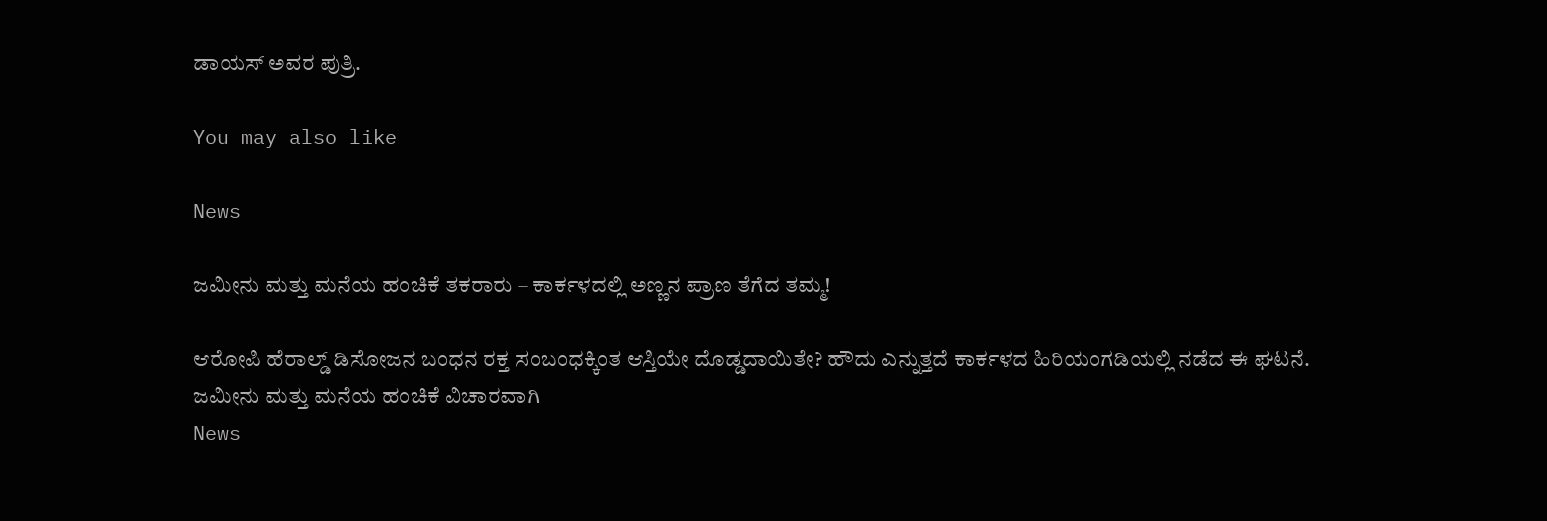ಡಾಯಸ್‌ ಅವರ ಪುತ್ರಿ.

You may also like

News

ಜಮೀನು ಮತ್ತು ಮನೆಯ ಹಂಚಿಕೆ ತಕರಾರು – ಕಾರ್ಕಳದಲ್ಲಿ ಅಣ್ಣನ ಪ್ರಾಣ ತೆಗೆದ ತಮ್ಮ!

ಆರೋಪಿ ಹೆರಾಲ್ಡ್ ಡಿಸೋಜನ ಬಂಧನ ರಕ್ತ ಸಂಬಂಧಕ್ಕಿಂತ ಆಸ್ತಿಯೇ ದೊಡ್ಡದಾಯಿತೇ? ಹೌದು ಎನ್ನುತ್ತದೆ ಕಾರ್ಕಳದ ಹಿರಿಯಂಗಡಿಯಲ್ಲಿ ನಡೆದ ಈ ಘಟನೆ. ಜಮೀನು ಮತ್ತು ಮನೆಯ ಹಂಚಿಕೆ ವಿಚಾರವಾಗಿ
News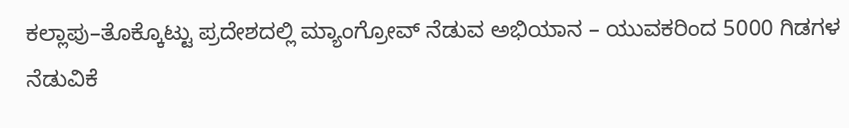ಕಲ್ಲಾಪು–ತೊಕ್ಕೊಟ್ಟು ಪ್ರದೇಶದಲ್ಲಿ ಮ್ಯಾಂಗ್ರೋವ್ ನೆಡುವ ಅಭಿಯಾನ – ಯುವಕರಿಂದ 5000 ಗಿಡಗಳ ನೆಡುವಿಕೆ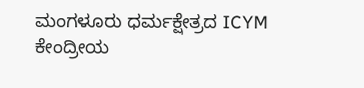ಮಂಗಳೂರು ಧರ್ಮಕ್ಷೇತ್ರದ ICYM ಕೇಂದ್ರೀಯ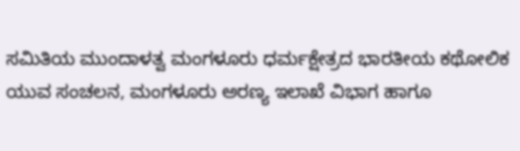ಸಮಿತಿಯ ಮುಂದಾಳತ್ವ ಮಂಗಳೂರು ಧರ್ಮಕ್ಷೇತ್ರದ ಭಾರತೀಯ ಕಥೋಲಿಕ ಯುವ ಸಂಚಲನ, ಮಂಗಳೂರು ಅರಣ್ಯ ಇಲಾಖೆ ವಿಭಾಗ ಹಾಗೂ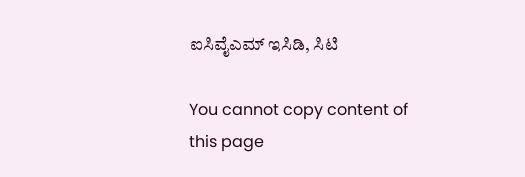ಐಸಿವೈಎಮ್ ಇಸಿಡಿ, ಸಿಟಿ

You cannot copy content of this page